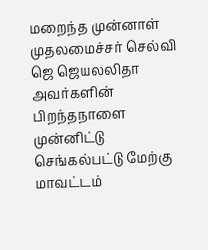மறைந்த முன்னாள் முதலமைச்சர் செல்வி ஜெ ஜெயலலிதா அவர்களின் பிறந்தநாளை முன்னிட்டு செங்கல்பட்டு மேற்கு மாவட்டம்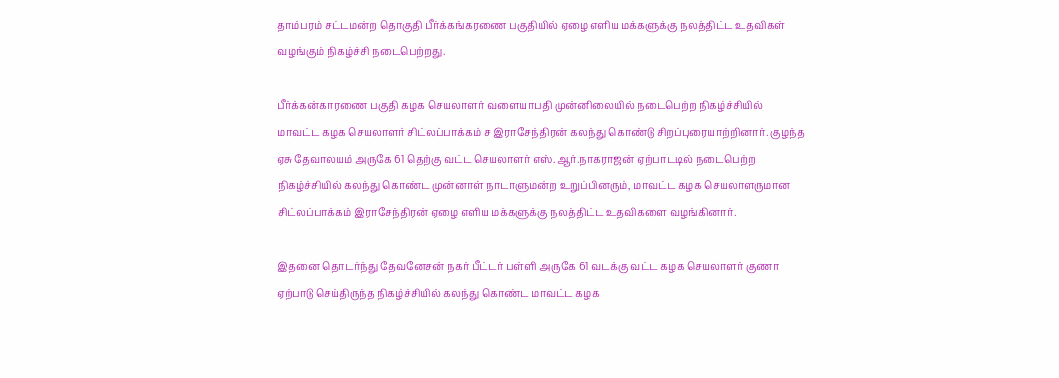தாம்பரம் சட்டமன்ற தொகுதி பீர்க்கங்கரணை பகுதியில் ஏழை எளிய மக்களுக்கு நலத்திட்ட உதவிகள் வழங்கும் நிகழ்ச்சி நடைபெற்றது.

பீர்க்கன்காரணை பகுதி கழக செயலாளர் வளையாபதி முன்னிலையில் நடைபெற்ற நிகழ்ச்சியில் மாவட்ட கழக செயலாளர் சிட்லப்பாக்கம் ச இராசேந்திரன் கலந்து கொண்டு சிறப்புரையாற்றினார். குழந்த ஏசு தேவாலயம் அருகே 61 தெற்கு வட்ட செயலாளர் எஸ்.ஆர்.நாகராஜன் ஏற்பாடடில் நடைபெற்ற நிகழ்ச்சியில் கலந்து கொண்ட முன்னாள் நாடாளுமன்ற உறுப்பினரும், மாவட்ட கழக செயலாளருமான சிட்லப்பாக்கம் இராசேந்திரன் ஏழை எளிய மக்களுக்கு நலத்திட்ட உதவிகளை வழங்கினார்.

இதனை தொடர்ந்து தேவனேசன் நகர் பீட்டர் பள்ளி அருகே 61 வடக்கு வட்ட கழக செயலாளர் குணா ஏற்பாடு செய்திருந்த நிகழ்ச்சியில் கலந்து கொண்ட மாவட்ட கழக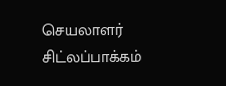செயலாளர் சிட்லப்பாக்கம்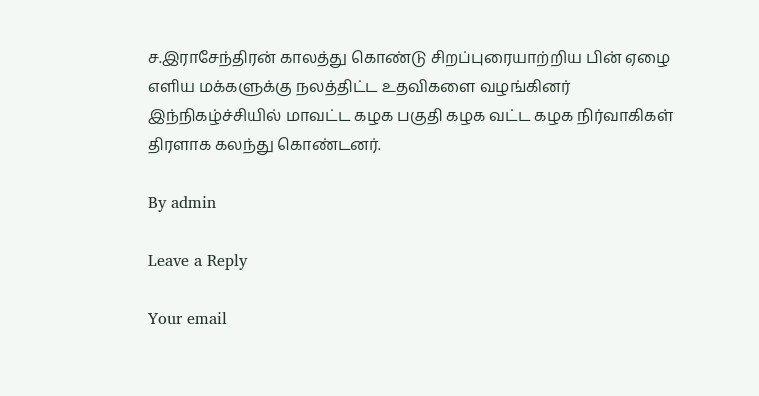ச.இராசேந்திரன் காலத்து கொண்டு சிறப்புரையாற்றிய பின் ஏழை எளிய மக்களுக்கு நலத்திட்ட உதவிகளை வழங்கினர் இந்நிகழ்ச்சியில் மாவட்ட கழக பகுதி கழக வட்ட கழக நிர்வாகிகள் திரளாக கலந்து கொண்டனர்.

By admin

Leave a Reply

Your email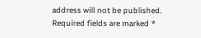address will not be published. Required fields are marked *